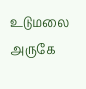உடுமலை அருகே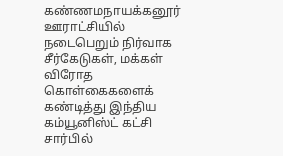கண்ணமநாயக்கனூர் ஊராட்சியில் நடைபெறும் நிர்வாக சீர்கேடுகள், மக்கள் விரோத கொள்கைகளைக் கண்டித்து இந்திய கம்யூனிஸ்ட் கட்சி சார்பில்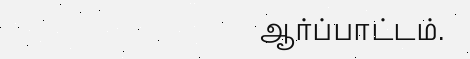ஆர்ப்பாட்டம்.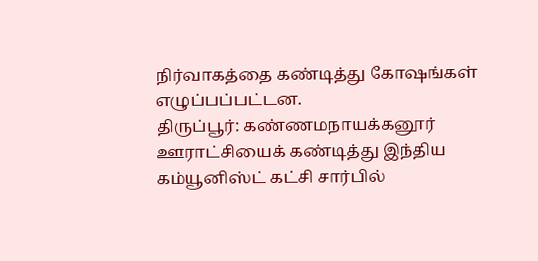நிர்வாகத்தை கண்டித்து கோஷங்கள் எழுப்பப்பட்டன.
திருப்பூர்: கண்ணமநாயக்கனூர் ஊராட்சியைக் கண்டித்து இந்திய கம்யூனிஸ்ட் கட்சி சார்பில்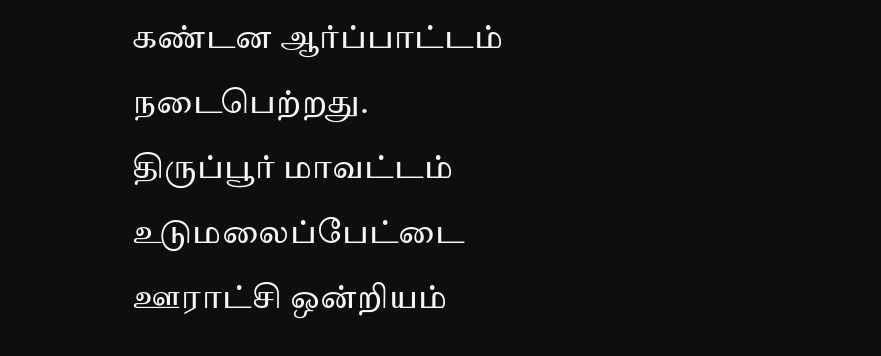கண்டன ஆர்ப்பாட்டம் நடைபெற்றது.
திருப்பூர் மாவட்டம் உடுமலைப்பேட்டை ஊராட்சி ஒன்றியம்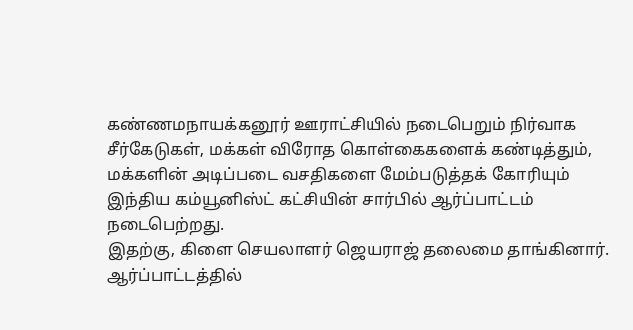கண்ணமநாயக்கனூர் ஊராட்சியில் நடைபெறும் நிர்வாக சீர்கேடுகள், மக்கள் விரோத கொள்கைகளைக் கண்டித்தும், மக்களின் அடிப்படை வசதிகளை மேம்படுத்தக் கோரியும் இந்திய கம்யூனிஸ்ட் கட்சியின் சார்பில் ஆர்ப்பாட்டம் நடைபெற்றது.
இதற்கு, கிளை செயலாளர் ஜெயராஜ் தலைமை தாங்கினார். ஆர்ப்பாட்டத்தில்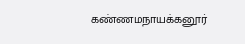கண்ணமநாயக்கனூர்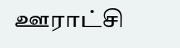ஊராட்சி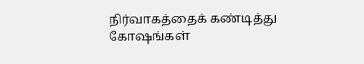நிர்வாகத்தைக் கண்டித்து கோஷங்கள்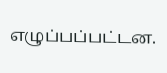எழுப்பப்பட்டன.